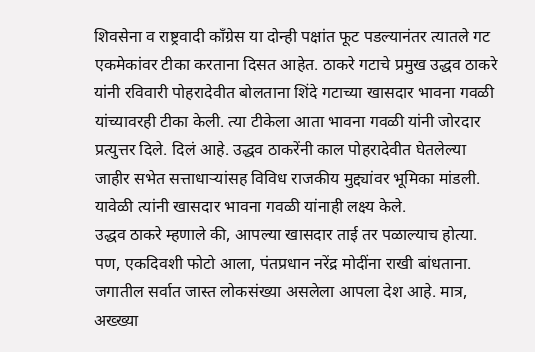शिवसेना व राष्ट्रवादी काँग्रेस या दोन्ही पक्षांत फूट पडल्यानंतर त्यातले गट एकमेकांवर टीका करताना दिसत आहेत. ठाकरे गटाचे प्रमुख उद्धव ठाकरे यांनी रविवारी पोहरादेवीत बोलताना शिंदे गटाच्या खासदार भावना गवळी यांच्यावरही टीका केली. त्या टीकेला आता भावना गवळी यांनी जोरदार प्रत्युत्तर दिले. दिलं आहे. उद्धव ठाकरेंनी काल पोहरादेवीत घेतलेल्या जाहीर सभेत सत्ताधाऱ्यांसह विविध राजकीय मुद्द्यांवर भूमिका मांडली. यावेळी त्यांनी खासदार भावना गवळी यांनाही लक्ष्य केले.
उद्धव ठाकरे म्हणाले की, आपल्या खासदार ताई तर पळाल्याच होत्या. पण, एकदिवशी फोटो आला, पंतप्रधान नरेंद्र मोदींना राखी बांधताना. जगातील सर्वात जास्त लोकसंख्या असलेला आपला देश आहे. मात्र, अख्ख्या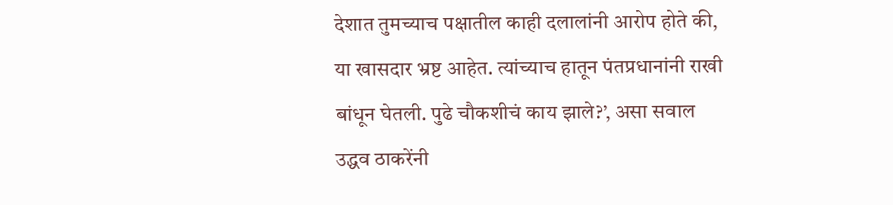देशात तुमच्याच पक्षातील काही दलालांनी आरोप होते की, या खासदार भ्रष्ट आहेत. त्यांच्याच हातून पंतप्रधानांनी राखी बांधून घेतली. पुढे चौकशीचं काय झाले?’, असा सवाल उद्धव ठाकरेंनी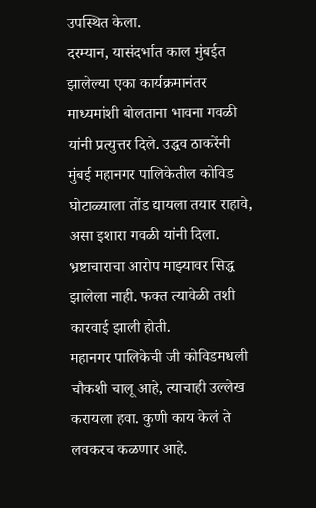उपस्थित केला.
दरम्यान, यासंदर्भात काल मुंबईत झालेल्या एका कार्यक्रमानंतर माध्यमांशी बोलताना भावना गवळी यांनी प्रत्युत्तर दिले. उद्धव ठाकरेंनी मुंबई महानगर पालिकेतील कोविड घोटाळ्याला तोंड द्यायला तयार राहावे, असा इशारा गवळी यांनी दिला. भ्रष्टाचाराचा आरोप माझ्यावर सिद्ध झालेला नाही. फक्त त्यावेळी तशी कारवाई झाली होती.
महानगर पालिकेची जी कोविडमधली चौकशी चालू आहे, त्याचाही उल्लेख करायला हवा. कुणी काय केलं ते लवकरच कळणार आहे.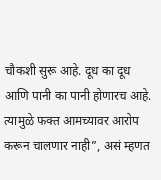चौकशी सुरू आहे. दूध का दूध आणि पानी का पानी होणारच आहे. त्यामुळे फक्त आमच्यावर आरोप करून चालणार नाही”, असं म्हणत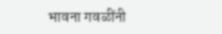भावना गवळींनी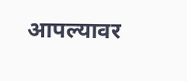आपल्यावर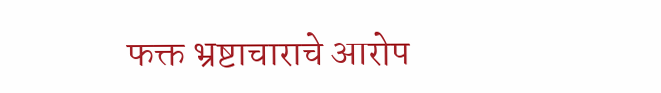फक्त भ्रष्टाचाराचे आरोप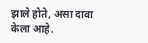झाले होते, असा दावा केला आहे.